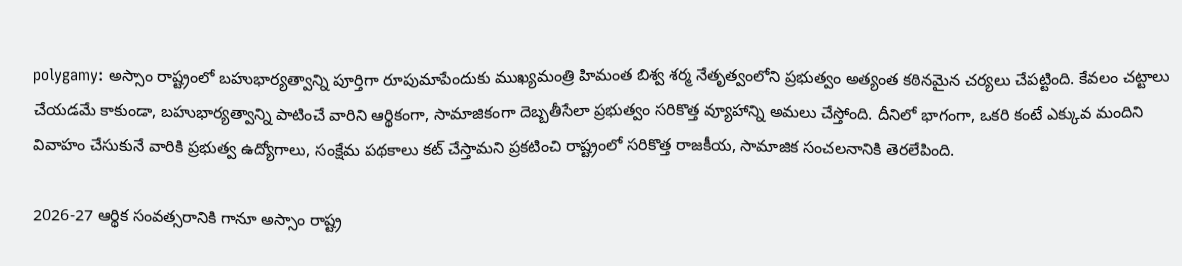polygamy: అస్సాం రాష్ట్రంలో బహుభార్యత్వాన్ని పూర్తిగా రూపుమాపేందుకు ముఖ్యమంత్రి హిమంత బిశ్వ శర్మ నేతృత్వంలోని ప్రభుత్వం అత్యంత కఠినమైన చర్యలు చేపట్టింది. కేవలం చట్టాలు చేయడమే కాకుండా, బహుభార్యత్వాన్ని పాటించే వారిని ఆర్థికంగా, సామాజికంగా దెబ్బతీసేలా ప్రభుత్వం సరికొత్త వ్యూహాన్ని అమలు చేస్తోంది. దీనిలో భాగంగా, ఒకరి కంటే ఎక్కువ మందిని వివాహం చేసుకునే వారికి ప్రభుత్వ ఉద్యోగాలు, సంక్షేమ పథకాలు కట్ చేస్తామని ప్రకటించి రాష్ట్రంలో సరికొత్త రాజకీయ, సామాజిక సంచలనానికి తెరలేపింది.

2026-27 ఆర్థిక సంవత్సరానికి గానూ అస్సాం రాష్ట్ర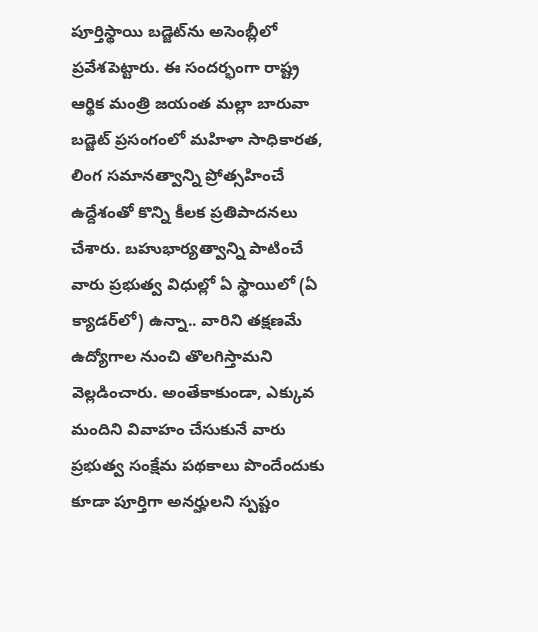పూర్తిస్థాయి బడ్జెట్‌ను అసెంబ్లీలో ప్రవేశపెట్టారు. ఈ సందర్భంగా రాష్ట్ర ఆర్థిక మంత్రి జయంత మల్లా బారువా బడ్జెట్ ప్రసంగంలో మహిళా సాధికారత, లింగ సమానత్వాన్ని ప్రోత్సహించే ఉద్దేశంతో కొన్ని కీలక ప్రతిపాదనలు చేశారు. బహుభార్యత్వాన్ని పాటించే వారు ప్రభుత్వ విధుల్లో ఏ స్థాయిలో (ఏ క్యాడర్‌లో) ఉన్నా.. వారిని తక్షణమే ఉద్యోగాల నుంచి తొలగిస్తామని వెల్లడించారు. అంతేకాకుండా, ఎక్కువ మందిని వివాహం చేసుకునే వారు ప్రభుత్వ సంక్షేమ పథకాలు పొందేందుకు కూడా పూర్తిగా అనర్హులని స్పష్టం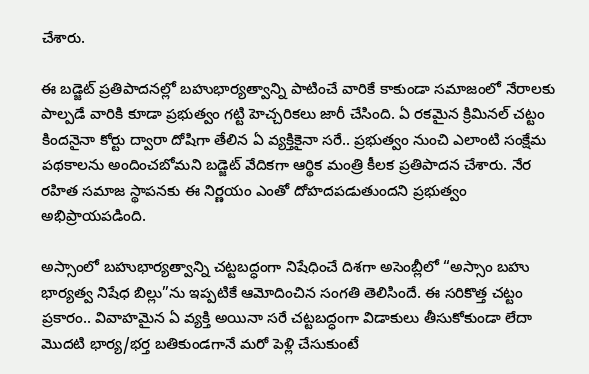చేశారు.

ఈ బడ్జెట్ ప్రతిపాదనల్లో బహుభార్యత్వాన్ని పాటించే వారికే కాకుండా సమాజంలో నేరాలకు పాల్పడే వారికి కూడా ప్రభుత్వం గట్టి హెచ్చరికలు జారీ చేసింది. ఏ రకమైన క్రిమినల్ చట్టం కిందనైనా కోర్టు ద్వారా దోషిగా తేలిన ఏ వ్యక్తికైనా సరే.. ప్రభుత్వం నుంచి ఎలాంటి సంక్షేమ పథకాలను అందించబోమని బడ్జెట్ వేదికగా ఆర్థిక మంత్రి కీలక ప్రతిపాదన చేశారు. నేర రహిత సమాజ స్థాపనకు ఈ నిర్ణయం ఎంతో దోహదపడుతుందని ప్రభుత్వం అభిప్రాయపడింది.

అస్సాంలో బహుభార్యత్వాన్ని చట్టబద్ధంగా నిషేధించే దిశగా అసెంబ్లీలో “అస్సాం బహు భార్యత్వ నిషేధ బిల్లు”ను ఇప్పటికే ఆమోదించిన సంగతి తెలిసిందే. ఈ సరికొత్త చట్టం ప్రకారం.. వివాహమైన ఏ వ్యక్తి అయినా సరే చట్టబద్ధంగా విడాకులు తీసుకోకుండా లేదా మొదటి భార్య/భర్త బతికుండగానే మరో పెళ్లి చేసుకుంటే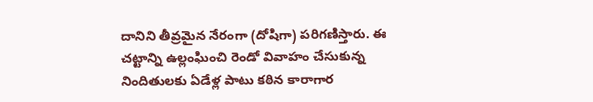దానిని తీవ్రమైన నేరంగా (దోషిగా) పరిగణిస్తారు. ఈ చట్టాన్ని ఉల్లంఘించి రెండో వివాహం చేసుకున్న నిందితులకు ఏడేళ్ల పాటు కఠిన కారాగార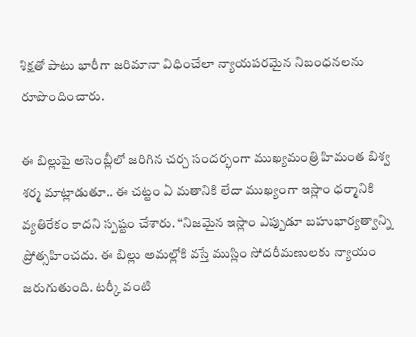శిక్షతో పాటు భారీగా జరిమానా విధించేలా న్యాయపరమైన నిబంధనలను రూపొందించారు.

ఈ బిల్లుపై అసెంబ్లీలో జరిగిన చర్చ సందర్భంగా ముఖ్యమంత్రి హిమంత బిశ్వ శర్మ మాట్లాడుతూ.. ఈ చట్టం ఏ మతానికి లేదా ముఖ్యంగా ఇస్లాం ధర్మానికి వ్యతిరేకం కాదని స్పష్టం చేశారు. “నిజమైన ఇస్లాం ఎప్పుడూ బహుభార్యత్వాన్ని ప్రోత్సహించదు. ఈ బిల్లు అమల్లోకి వస్తే ముస్లిం సోదరీమణులకు న్యాయం జరుగుతుంది. టర్కీ వంటి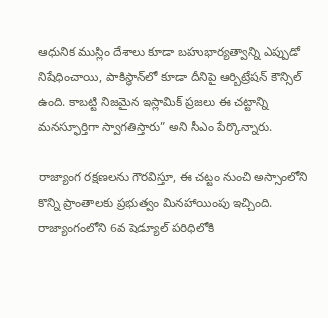ఆధునిక ముస్లిం దేశాలు కూడా బహుభార్యత్వాన్ని ఎప్పుడో నిషేధించాయి, పాకిస్థాన్‌లో కూడా దీనిపై ఆర్బిట్రేషన్ కౌన్సిల్ ఉంది. కాబట్టి నిజమైన ఇస్లామిక్ ప్రజలు ఈ చట్టాన్ని మనస్ఫూర్తిగా స్వాగతిస్తారు” అని సీఎం పేర్కొన్నారు.

రాజ్యాంగ రక్షణలను గౌరవిస్తూ, ఈ చట్టం నుంచి అస్సాంలోని కొన్ని ప్రాంతాలకు ప్రభుత్వం మినహాయింపు ఇచ్చింది. రాజ్యాంగంలోని 6వ షెడ్యూల్‌ పరిధిలోకి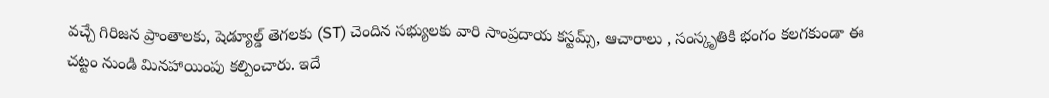వచ్చే గిరిజన ప్రాంతాలకు, షెడ్యూల్డ్ తెగలకు (ST) చెందిన సభ్యులకు వారి సాంప్రదాయ కస్టమ్స్, ఆచారాలు , సంస్కృతికి భంగం కలగకుండా ఈ చట్టం నుండి మినహాయింపు కల్పించారు. ఇదే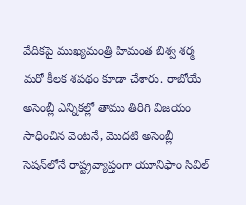వేదికపై ముఖ్యమంత్రి హిమంత బిశ్వ శర్మ మరో కీలక శపథం కూడా చేశారు. రాబోయే అసెంబ్లీ ఎన్నికల్లో తాము తిరిగి విజయం సాధించిన వెంటనే, మొదటి అసెంబ్లీ సెషన్‌లోనే రాష్ట్రవ్యాప్తంగా యూనిఫాం సివిల్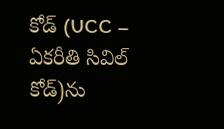కోడ్ (UCC – ఏకరీతి సివిల్ కోడ్)ను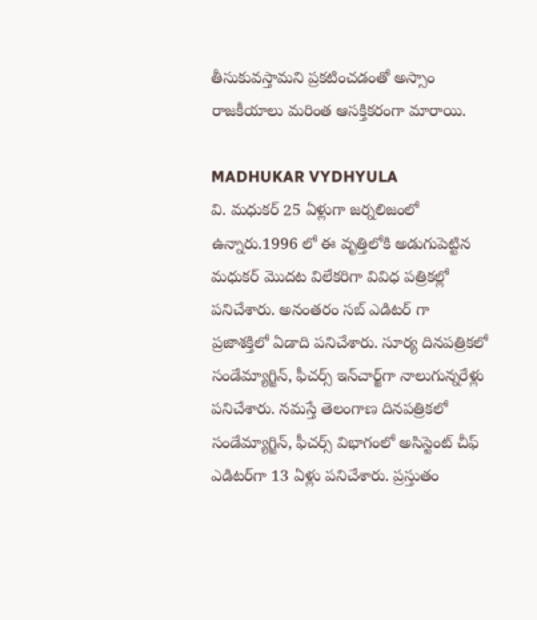తీసుకువస్తామని ప్రకటించడంతో అస్సాం రాజకీయాలు మరింత ఆసక్తికరంగా మారాయి.

MADHUKAR VYDHYULA
వి. మధుకర్‌ 25 ఏళ్లుగా జర్నలిజంలో ఉన్నారు.1996 లో ఈ వృత్తిలోకి అడుగుపెట్టిన మధుకర్‌ మొదట విలేకరిగా వివిధ పత్రికల్లో పనిచేశారు. అనంతరం సబ్‌ ఎడిటర్‌ గా ప్రజాశక్తిలో ఏడాది పనిచేశారు. సూర్య దినపత్రికలో సండేమ్యాగ్జిన్‌, ఫీచర్స్‌ ఇన్‌చార్జ్‌గా నాలుగున్నరేళ్లు పనిచేశారు. నమస్తే తెలంగాణ దినపత్రికలో సండేమ్యాగ్జిన్‌, ఫీచర్స్‌ విభాగంలో అసిస్టెంట్‌ చీఫ్‌ ఎడిటర్‌గా 13 ఏళ్లు పనిచేశారు. ప్రస్తుతం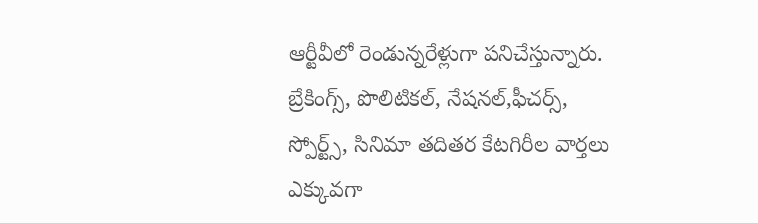ఆర్టీవీలో రెండున్నరేళ్లుగా పనిచేస్తున్నారు. బ్రేకింగ్స్, పొలిటికల్, నేషనల్,ఫీచర్స్‌, స్పోర్ట్స్, సినిమా తదితర కేటగిరీల వార్తలు ఎక్కువగా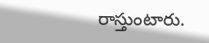రాస్తుంటారు.